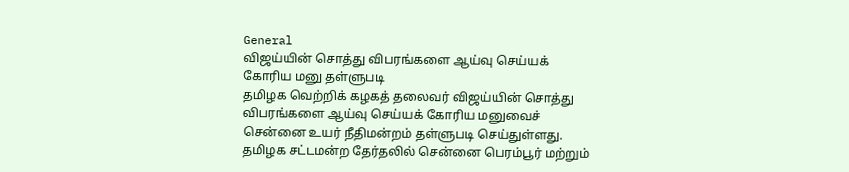General
விஜய்யின் சொத்து விபரங்களை ஆய்வு செய்யக் கோரிய மனு தள்ளுபடி
தமிழக வெற்றிக் கழகத் தலைவர் விஜய்யின் சொத்து விபரங்களை ஆய்வு செய்யக் கோரிய மனுவைச் சென்னை உயர் நீதிமன்றம் தள்ளுபடி செய்துள்ளது.
தமிழக சட்டமன்ற தேர்தலில் சென்னை பெரம்பூர் மற்றும்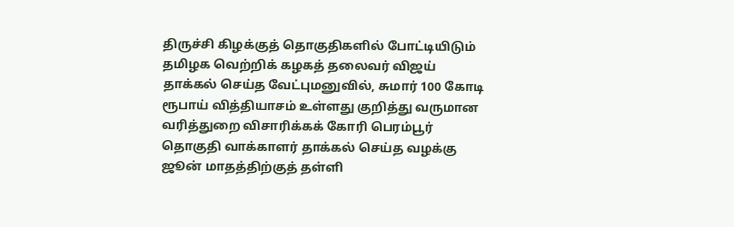திருச்சி கிழக்குத் தொகுதிகளில் போட்டியிடும் தமிழக வெற்றிக் கழகத் தலைவர் விஜய் தாக்கல் செய்த வேட்புமனுவில், சுமார் 100 கோடி ரூபாய் வித்தியாசம் உள்ளது குறித்து வருமான வரித்துறை விசாரிக்கக் கோரி பெரம்பூர் தொகுதி வாக்காளர் தாக்கல் செய்த வழக்கு ஜூன் மாதத்திற்குத் தள்ளி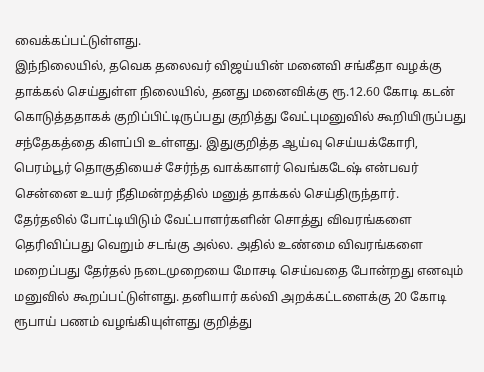வைக்கப்பட்டுள்ளது.
இந்நிலையில், தவெக தலைவர் விஜய்யின் மனைவி சங்கீதா வழக்கு தாக்கல் செய்துள்ள நிலையில், தனது மனைவிக்கு ரூ.12.60 கோடி கடன் கொடுத்ததாகக் குறிப்பிட்டிருப்பது குறித்து வேட்புமனுவில் கூறியிருப்பது சந்தேகத்தை கிளப்பி உள்ளது. இதுகுறித்த ஆய்வு செய்யக்கோரி, பெரம்பூர் தொகுதியைச் சேர்ந்த வாக்காளர் வெங்கடேஷ் என்பவர் சென்னை உயர் நீதிமன்றத்தில் மனுத் தாக்கல் செய்திருந்தார்.
தேர்தலில் போட்டியிடும் வேட்பாளர்களின் சொத்து விவரங்களை தெரிவிப்பது வெறும் சடங்கு அல்ல. அதில் உண்மை விவரங்களை மறைப்பது தேர்தல் நடைமுறையை மோசடி செய்வதை போன்றது எனவும் மனுவில் கூறப்பட்டுள்ளது. தனியார் கல்வி அறக்கட்டளைக்கு 20 கோடி ரூபாய் பணம் வழங்கியுள்ளது குறித்து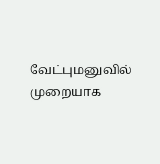வேட்புமனுவில் முறையாக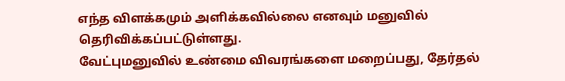எந்த விளக்கமும் அளிக்கவில்லை எனவும் மனுவில் தெரிவிக்கப்பட்டுள்ளது.
வேட்புமனுவில் உண்மை விவரங்களை மறைப்பது, தேர்தல்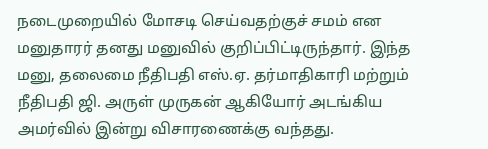நடைமுறையில் மோசடி செய்வதற்குச் சமம் என மனுதாரர் தனது மனுவில் குறிப்பிட்டிருந்தார். இந்த மனு, தலைமை நீதிபதி எஸ்.ஏ. தர்மாதிகாரி மற்றும் நீதிபதி ஜி. அருள் முருகன் ஆகியோர் அடங்கிய அமர்வில் இன்று விசாரணைக்கு வந்தது.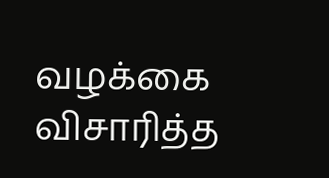வழக்கை விசாரித்த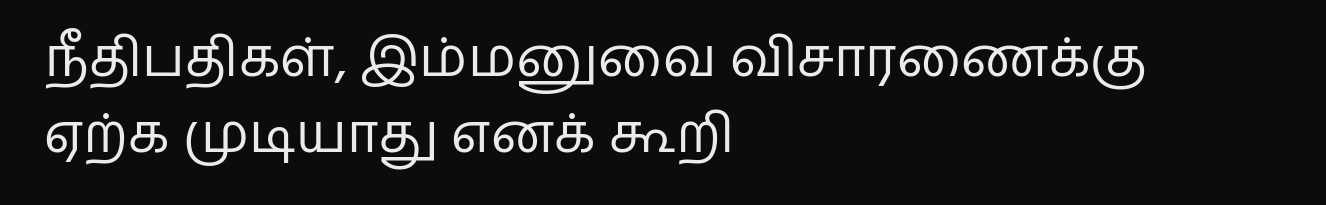நீதிபதிகள், இம்மனுவை விசாரணைக்கு ஏற்க முடியாது எனக் கூறி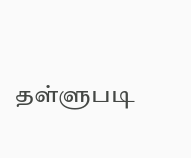தள்ளுபடி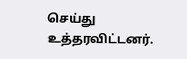செய்து உத்தரவிட்டனர்.